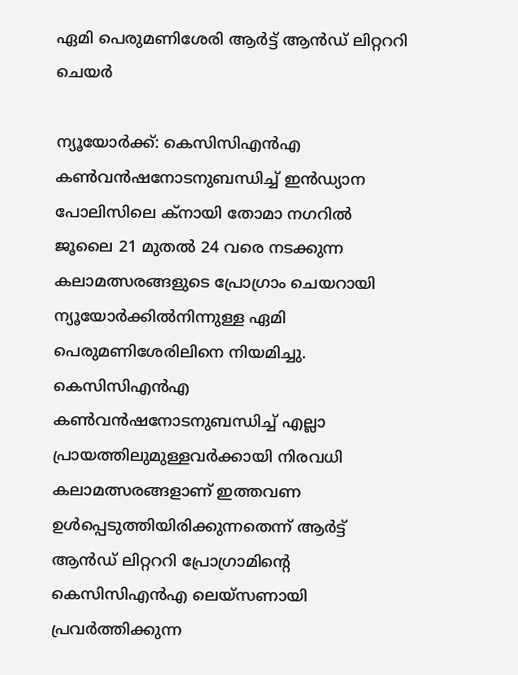ഏമി പെരുമണിശേരി ആർട്ട് ആൻഡ് ലിറ്റററി ചെയർ

ന്യൂയോർക്ക്: കെസിസിഎൻഎ കണ്‍വൻഷനോടനുബന്ധിച്ച് ഇൻഡ്യാന പോലിസിലെ ക്നായി തോമാ നഗറിൽ ജൂലൈ 21 മുതൽ 24 വരെ നടക്കുന്ന കലാമത്സരങ്ങളുടെ പ്രോഗ്രാം ചെയറായി ന്യൂയോർക്കിൽനിന്നുള്ള ഏമി പെരുമണിശേരിലിനെ നിയമിച്ചു. കെസിസിഎൻഎ കണ്‍വൻഷനോടനുബന്ധിച്ച് എല്ലാ പ്രായത്തിലുമുള്ളവർക്കായി നിരവധി കലാമത്സരങ്ങളാണ് ഇത്തവണ ഉൾപ്പെടുത്തിയിരിക്കുന്നതെന്ന് ആർട്ട് ആൻഡ് ലിറ്റററി പ്രോഗ്രാമിന്‍റെ കെസിസിഎൻഎ ലെയ്സണായി പ്രവർത്തിക്കുന്ന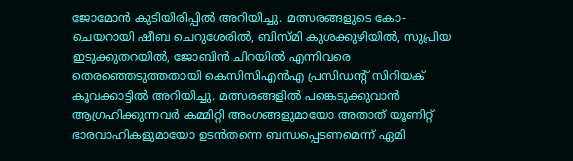ജോമോൻ കുടിയിരിപ്പിൽ അറിയിച്ചു. മത്സരങ്ങളുടെ കോ-ചെയറായി ഷീബ ചെറുശേരിൽ, ബിസ്മി കുശക്കുഴിയിൽ, സുപ്രിയ ഇടുക്കുതറയിൽ, ജോബിൻ ചിറയിൽ എന്നിവരെ തെരഞ്ഞെടുത്തതായി കെസിസിഎൻഎ പ്രസിഡന്‍റ് സിറിയക് കൂവക്കാട്ടിൽ അറിയിച്ചു. മത്സരങ്ങളിൽ പങ്കെടുക്കുവാൻ ആഗ്രഹിക്കുന്നവർ കമ്മിറ്റി അംഗങ്ങളുമായോ അതാത് യൂണിറ്റ് ഭാരവാഹികളുമായോ ഉടൻതന്നെ ബന്ധപ്പെടണമെന്ന് ഏമി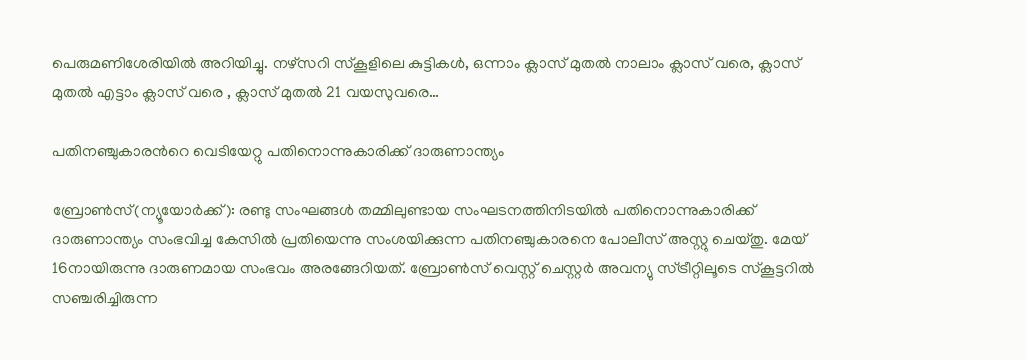പെരുമണിശേരിയിൽ അറിയിച്ചു. നഴ്സറി സ്കൂളിലെ കുട്ടികൾ, ഒന്നാം ക്ലാസ് മുതൽ നാലാം ക്ലാസ് വരെ, ക്ലാസ് മുതൽ എട്ടാം ക്ലാസ് വരെ , ക്ലാസ് മുതൽ 21 വയസുവരെ…

പതിനഞ്ചുകാരന്‍റെ വെടിയേറ്റു പതിനൊന്നുകാരിക്ക് ദാരുണാന്ത്യം

ബ്രോൺസ്(ന്യൂയോർക്ക്): രണ്ടു സംഘങ്ങൾ തമ്മിലുണ്ടായ സംഘടനത്തിനിടയിൽ പതിനൊന്നുകാരിക്ക് ദാരുണാന്ത്യം സംഭവിച്ച കേസിൽ പ്രതിയെന്നു സംശയിക്കുന്ന പതിനഞ്ചുകാരനെ പോലീസ് അസ്റ്റു ചെയ്തു. മേയ് 16നായിരുന്നു ദാരുണമായ സംഭവം അരങ്ങേറിയത്. ബ്രോൺസ് വെസ്റ്റ് ചെസ്റ്റർ അവന്യു സ്ട്രീറ്റിലൂടെ സ്കൂട്ടറിൽ സഞ്ചരിച്ചിരുന്ന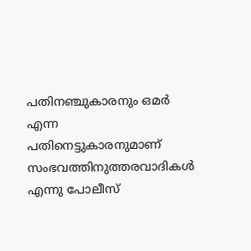പതിനഞ്ചുകാരനും ഒമർ എന്ന പതിനെട്ടുകാരനുമാണ് സംഭവത്തിനുത്തരവാദികൾ എന്നു പോലീസ്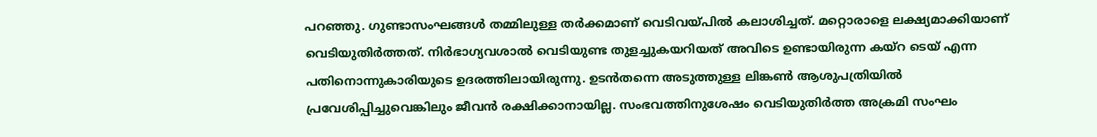പറഞ്ഞു. ഗുണ്ടാസംഘങ്ങൾ തമ്മിലുള്ള തർക്കമാണ് വെടിവയ്പിൽ കലാശിച്ചത്. മറ്റൊരാളെ ലക്ഷ്യമാക്കിയാണ് വെടിയുതിർത്തത്. നിർഭാഗ്യവശാൽ വെടിയുണ്ട തുളച്ചുകയറിയത് അവിടെ ഉണ്ടായിരുന്ന കയ്റ ടെയ് എന്ന പതിനൊന്നുകാരിയുടെ ഉദരത്തിലായിരുന്നു. ഉടൻതന്നെ അടുത്തുള്ള ലിങ്കൺ ആശുപത്രിയിൽ പ്രവേശിപ്പിച്ചുവെങ്കിലും ജീവൻ രക്ഷിക്കാനായില്ല. സംഭവത്തിനുശേഷം വെടിയുതിർത്ത അക്രമി സംഘം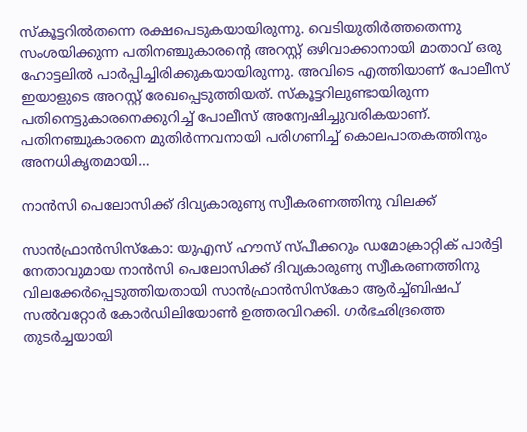സ്കൂട്ടറിൽതന്നെ രക്ഷപെടുകയായിരുന്നു. വെടിയുതിർത്തതെന്നു സംശയിക്കുന്ന പതിനഞ്ചുകാരന്‍റെ അറസ്റ്റ് ഒഴിവാക്കാനായി മാതാവ് ഒരു ഹോട്ടലിൽ പാർപ്പിച്ചിരിക്കുകയാ‌യിരുന്നു. അവിടെ എത്തിയാണ് പോലീസ് ഇയാളുടെ അറസ്റ്റ് രേഖപ്പെടുത്തിയത്. സ്കൂട്ടറിലുണ്ടായിരുന്ന പതിനെട്ടുകാരനെക്കുറിച്ച് പോലീസ് അന്വേഷിച്ചുവരികയാണ്. പതിനഞ്ചുകാരനെ മുതിർന്നവനായി പരിഗണിച്ച് കൊലപാതകത്തിനും അനധികൃതമായി…

നാൻസി പെലോസിക്ക് ദിവ്യകാരുണ്യ സ്വീകരണത്തിനു വിലക്ക്

സാൻഫ്രാൻസിസ്കോ: യുഎസ് ഹൗസ് സ്പീക്കറും ഡമോക്രാറ്റിക് പാർട്ടി നേതാവുമായ നാൻസി പെലോസിക്ക് ദിവ്യകാരുണ്യ സ്വീകരണത്തിനു വിലക്കേർപ്പെടുത്തിയതായി സാൻഫ്രാൻസിസ്കോ ആർച്ച്ബിഷപ് സൽവറ്റോർ കോർഡിലിയോൺ ഉത്തരവിറക്കി. ഗർഭഛിദ്രത്തെ തുടർച്ചയായി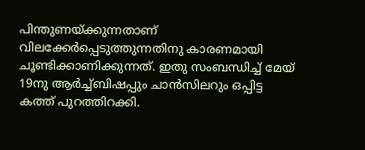പിന്തുണയ്ക്കുന്നതാണ് വിലക്കേർപ്പെടുത്തുന്നതിനു കാരണമായി ചൂണ്ടിക്കാണിക്കുന്നത്. ഇതു സംബന്ധിച്ച് മേയ് 19നു ആർച്ച്ബിഷപ്പും ചാൻസിലറും ഒപ്പിട്ട കത്ത് പുറത്തിറക്കി.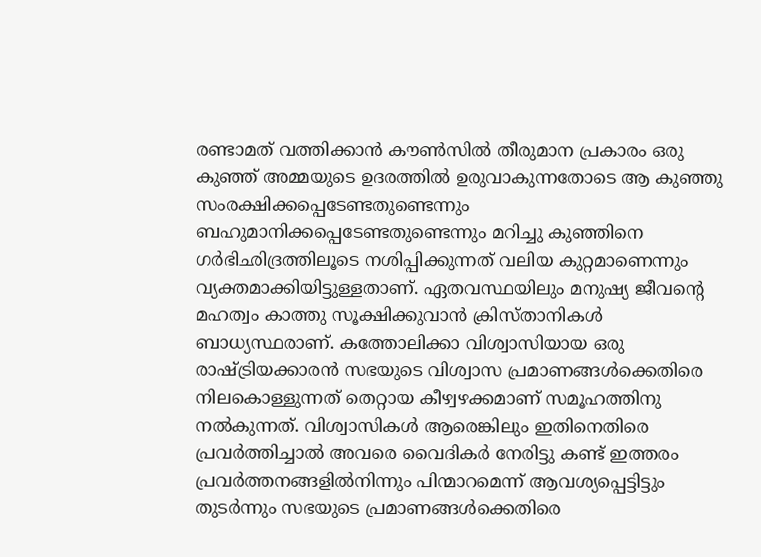രണ്ടാമത് വത്തിക്കാൻ കൗൺസിൽ തീരുമാന പ്രകാരം ഒരു കുഞ്ഞ് അമ്മയുടെ ഉദരത്തിൽ ഉരുവാകുന്നതോടെ ആ കുഞ്ഞു സംരക്ഷിക്കപ്പെടേണ്ടതുണ്ടെന്നും ബഹുമാനിക്കപ്പെടേണ്ടതുണ്ടെന്നും മറിച്ചു കുഞ്ഞിനെ ഗർഭിഛിദ്രത്തിലൂടെ നശിപ്പിക്കുന്നത് വലിയ കുറ്റമാണെന്നും വ്യക്തമാക്കിയിട്ടുള്ളതാണ്. ഏതവസ്ഥയിലും മനുഷ്യ ജീവന്‍റെ മഹത്വം കാത്തു സൂക്ഷിക്കുവാൻ ക്രിസ്താനികൾ ബാധ്യസ്ഥരാണ്. കത്തോലിക്കാ വിശ്വാസിയായ ഒരു രാഷ്ട്രിയക്കാരൻ സഭയുടെ വിശ്വാസ പ്രമാണങ്ങൾക്കെതിരെ നിലകൊള്ളുന്നത് തെറ്റാ‌യ കീഴ്വഴക്കമാണ് സമൂഹത്തിനു നൽകുന്നത്. വിശ്വാസികൾ ആരെങ്കിലും ഇതിനെതിരെ പ്രവർത്തിച്ചാൽ അവരെ വൈദികർ നേരിട്ടു കണ്ട് ഇത്തരം പ്രവർത്തനങ്ങളിൽനിന്നും പിന്മാറമെന്ന് ആവശ്യപ്പെട്ടിട്ടും തുടർന്നും സഭയുടെ പ്രമാണങ്ങൾക്കെതിരെ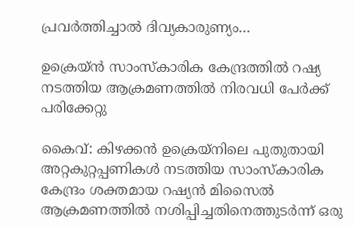പ്രവർത്തിച്ചാൽ ദിവ്യകാരുണ്യം…

ഉക്രെയ്ൻ സാംസ്കാരിക കേന്ദ്രത്തിൽ റഷ്യ നടത്തിയ ആക്രമണത്തിൽ നിരവധി പേർക്ക് പരിക്കേറ്റു

കൈവ്: കിഴക്കൻ ഉക്രെയ്‌നിലെ പുതുതായി അറ്റകുറ്റപ്പണികൾ നടത്തിയ സാംസ്‌കാരിക കേന്ദ്രം ശക്തമായ റഷ്യൻ മിസൈൽ ആക്രമണത്തിൽ നശിപ്പിച്ചതിനെത്തുടർന്ന് ഒരു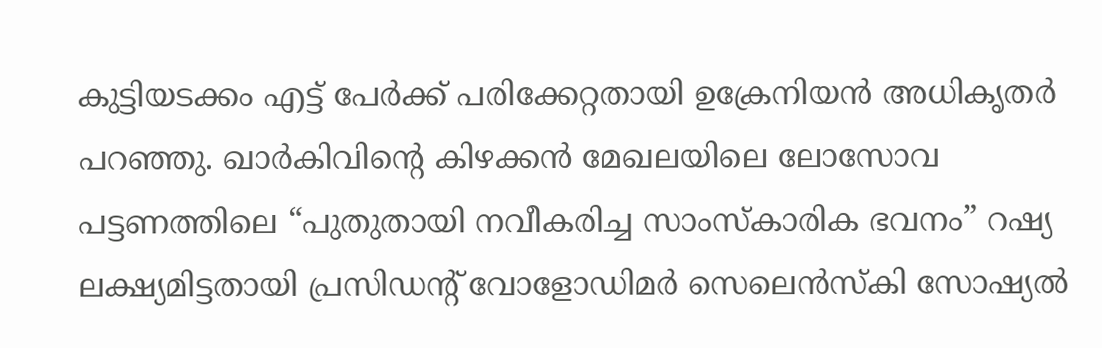കുട്ടിയടക്കം എട്ട് പേർക്ക് പരിക്കേറ്റതായി ഉക്രേനിയന്‍ അധികൃതർ പറഞ്ഞു. ഖാർകിവിന്റെ കിഴക്കൻ മേഖലയിലെ ലോസോവ പട്ടണത്തിലെ “പുതുതായി നവീകരിച്ച സാംസ്കാരിക ഭവനം” റഷ്യ ലക്ഷ്യമിട്ടതായി പ്രസിഡന്റ് വോളോഡിമർ സെലെൻസ്കി സോഷ്യൽ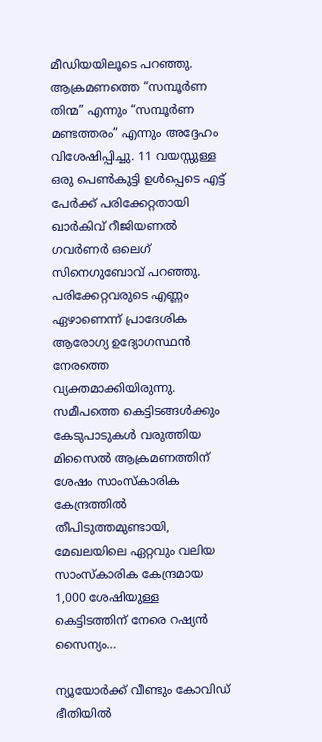മീഡിയയിലൂടെ പറഞ്ഞു. ആക്രമണത്തെ “സമ്പൂർണ തിന്മ” എന്നും “സമ്പൂർണ മണ്ടത്തരം” എന്നും അദ്ദേഹം വിശേഷിപ്പിച്ചു. 11 വയസ്സുള്ള ഒരു പെൺകുട്ടി ഉൾപ്പെടെ എട്ട് പേർക്ക് പരിക്കേറ്റതായി ഖാർകിവ് റീജിയണൽ ഗവർണർ ഒലെഗ് സിനെഗുബോവ് പറഞ്ഞു. പരിക്കേറ്റവരുടെ എണ്ണം ഏഴാണെന്ന് പ്രാദേശിക ആരോഗ്യ ഉദ്യോഗസ്ഥൻ നേരത്തെ വ്യക്തമാക്കിയിരുന്നു. സമീപത്തെ കെട്ടിടങ്ങൾക്കും കേടുപാടുകൾ വരുത്തിയ മിസൈൽ ആക്രമണത്തിന് ശേഷം സാംസ്കാരിക കേന്ദ്രത്തിൽ തീപിടുത്തമുണ്ടായി, മേഖലയിലെ ഏറ്റവും വലിയ സാംസ്കാരിക കേന്ദ്രമായ 1,000 ശേഷിയുള്ള കെട്ടിടത്തിന് നേരെ റഷ്യൻ സൈന്യം…

ന്യൂയോർക്ക് വീണ്ടും കോവിഡ് ഭീതിയിൽ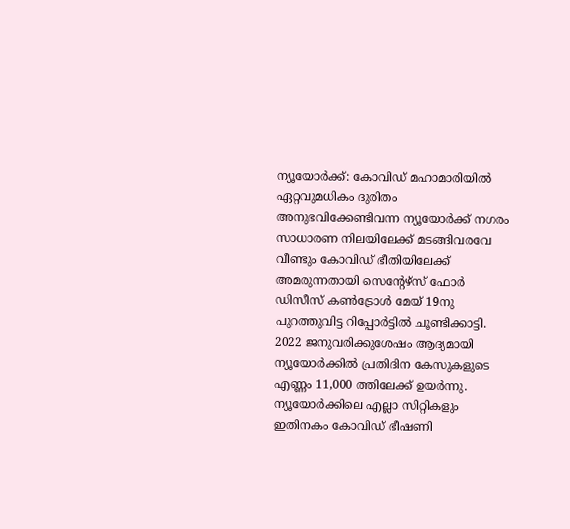ന്യൂയോർക്ക്: കോവിഡ് മഹാമാരിയിൽ ഏറ്റവുമധികം ദുരിതം അനുഭവിക്കേണ്ടിവന്ന ന്യൂയോർക്ക് നഗരം സാധാരണ നിലയിലേക്ക് മടങ്ങിവരവേ വീണ്ടും കോവിഡ് ഭീതിയിലേക്ക് അമരുന്നതായി സെന്‍റേഴ്സ് ഫോർ ഡിസീസ് കൺട്രോൾ മേ‌യ് 19നു പുറത്തുവിട്ട റിപ്പോർട്ടിൽ ചൂണ്ടിക്കാട്ടി. 2022 ജനുവരിക്കുശേഷം ആദ്യമായി ന്യൂയോർക്കിൽ പ്രതിദിന കേസുകളുടെ എണ്ണം 11,000 ത്തിലേക്ക് ഉയർന്നു. ന്യൂ‌യോർക്കിലെ എല്ലാ സിറ്റികളും ഇതിനകം കോവിഡ് ഭീഷണി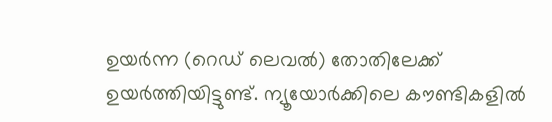ഉ‌യർന്ന (റെഡ് ലെവൽ) തോതിലേക്ക് ഉയ‌ർത്തിയിട്ടുണ്ട്. ന്യൂയോർക്കിലെ കൗണ്ടികളിൽ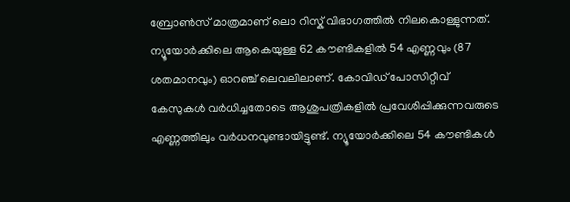ബ്രോൺസ് മാത്രമാണ് ലൊ റിസ്ക് വിഭാഗത്തിൽ നിലകൊള്ളുന്നത്. ന്യൂയോർക്കിലെ ആകെയുള്ള 62 കൗണ്ടികളിൽ 54 എണ്ണവും (87 ശതമാനവും) ഓറഞ്ച് ലെവലിലാണ്. കോവിഡ് പോസിറ്റീവ് കേസുകൾ വർധിച്ചതോടെ ആശുപത്രികളിൽ പ്രവേശിപ്പിക്കുന്നവരുടെ എണ്ണത്തിലും വർധനവുണ്ടായിട്ടുണ്ട്. ന്യൂയോർക്കിലെ 54 കൗണ്ടികൾ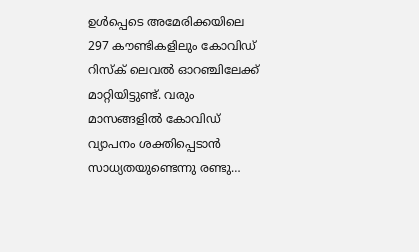ഉൾപ്പെടെ അമേരിക്കയിലെ 297 കൗണ്ടികളിലും കോവിഡ് റിസ്ക് ലെവൽ ഓറഞ്ചിലേക്ക് മാറ്റിയിട്ടുണ്ട്. വരും മാസങ്ങളിൽ കോവിഡ് വ്യാപനം ശക്തിപ്പെടാൻ സാധ്യതയുണ്ടെന്നു രണ്ടു…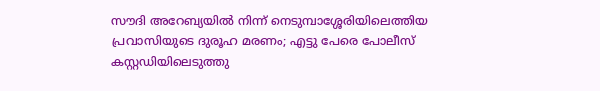സൗദി അറേബ്യയില്‍ നിന്ന് നെടുമ്പാശ്ശേരിയിലെത്തിയ പ്രവാസിയുടെ ദുരൂഹ മരണം; എട്ടു പേരെ പോലീസ് കസ്റ്റഡിയിലെടുത്തു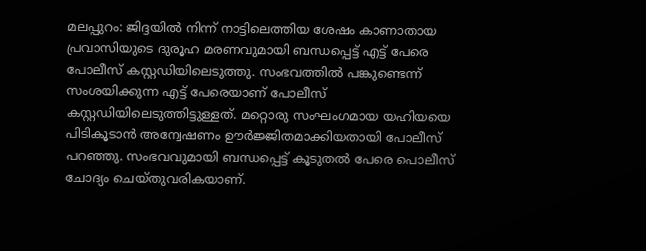മലപ്പുറം: ജിദ്ദയിൽ നിന്ന് നാട്ടിലെത്തിയ ശേഷം കാണാതായ പ്രവാസിയുടെ ദുരൂഹ മരണവുമായി ബന്ധപ്പെട്ട് എട്ട് പേരെ പോലീസ് കസ്റ്റഡിയിലെടുത്തു. സംഭവത്തിൽ പങ്കുണ്ടെന്ന് സംശയിക്കുന്ന എട്ട് പേരെയാണ് പോലീസ് കസ്റ്റഡിയിലെടുത്തിട്ടുള്ളത്. മറ്റൊരു സംഘംഗമായ യഹിയയെ പിടികൂടാന്‍ അന്വേഷണം ഊര്‍ജ്ജിതമാക്കിയതായി പോലീസ് പറഞ്ഞു. സംഭവവുമായി ബന്ധപ്പെട്ട് കൂടുതൽ പേരെ പൊലീസ് ചോദ്യം ചെയ്തുവരികയാണ്.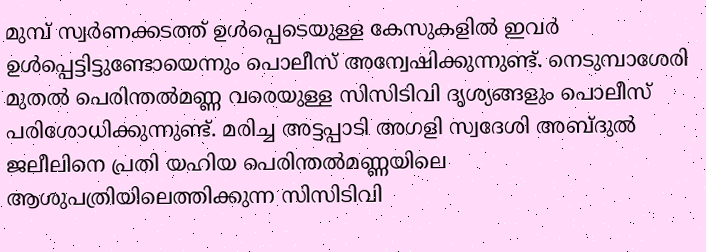മുമ്പ് സ്വർണക്കടത്ത് ഉൾപ്പെടെയുള്ള കേസുകളിൽ ഇവർ ഉൾപ്പെട്ടിട്ടുണ്ടോയെന്നും പൊലീസ് അന്വേഷിക്കുന്നുണ്ട്. നെടുമ്പാശേരി മുതൽ പെരിന്തൽമണ്ണ വരെയുള്ള സിസിടിവി ദൃശ്യങ്ങളും പൊലീസ് പരിശോധിക്കുന്നുണ്ട്. മരിച്ച അട്ടപ്പാടി അഗളി സ്വദേശി അബ്‌ദുല്‍ ജലീലിനെ പ്രതി യഹിയ പെരിന്തല്‍മണ്ണയിലെ ആശുപത്രിയിലെത്തിക്കുന്ന സിസിടിവി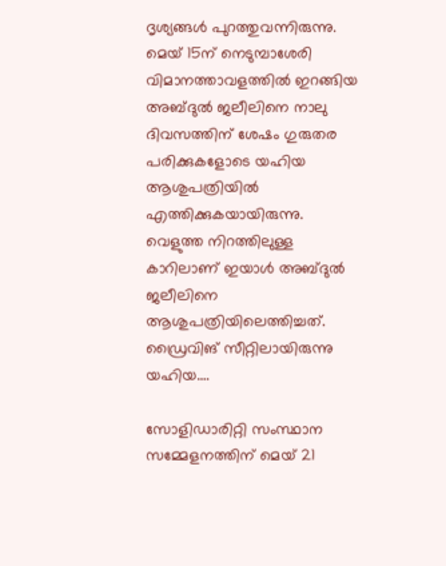ദൃശ്യങ്ങൾ പുറത്തുവന്നിരുന്നു. മെയ് 15ന് നെടുമ്പാശേരി വിമാനത്താവളത്തില്‍ ഇറങ്ങിയ അബ്‌ദുല്‍ ജലീലിനെ നാലു ദിവസത്തിന് ശേഷം ഗുരുതര പരിക്കുകളോടെ യഹിയ ആശുപത്രിയില്‍ എത്തിക്കുകയായിരുന്നു. വെളുത്ത നിറത്തിലുള്ള കാറിലാണ് ഇയാള്‍ അബ്‌ദുല്‍ ജലീലിനെ ആശുപത്രിയിലെത്തിച്ചത്. ഡ്രൈവിങ് സീറ്റിലായിരുന്നു യഹിയ.…

സോളിഡാരിറ്റി സംസ്ഥാന സമ്മേളനത്തിന് മെയ് 21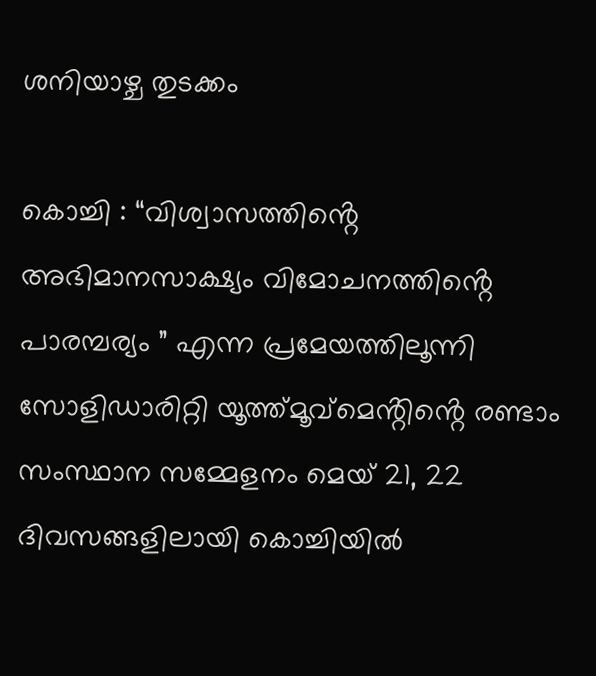ശനിയാഴ്ച തുടക്കം

കൊച്ചി : “വിശ്വാസത്തിൻ്റെ അഭിമാനസാക്ഷ്യം വിമോചനത്തിൻ്റെ പാരമ്പര്യം ” എന്ന പ്രമേയത്തിലൂന്നി സോളിഡാരിറ്റി യൂത്ത്മൂവ്മെൻ്റിൻ്റെ രണ്ടാം സംസ്ഥാന സമ്മേളനം മെയ് 21, 22 ദിവസങ്ങളിലായി കൊച്ചിയിൽ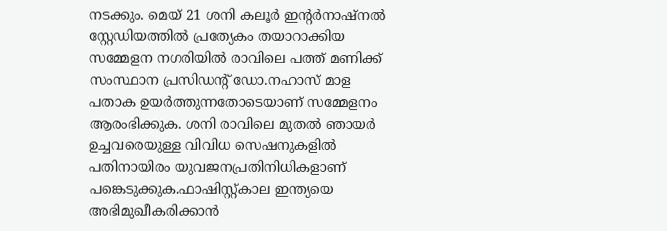നടക്കും. മെയ് 21 ശനി കലൂർ ഇൻ്റർനാഷ്നൽ സ്റ്റേഡിയത്തിൽ പ്രത്യേകം തയാറാക്കിയ സമ്മേളന നഗരിയിൽ രാവിലെ പത്ത് മണിക്ക് സംസ്ഥാന പ്രസിഡൻ്റ് ഡോ.നഹാസ് മാള പതാക ഉയർത്തുന്നതോടെയാണ് സമ്മേളനം ആരംഭിക്കുക. ശനി രാവിലെ മുതൽ ഞായർ ഉച്ചവരെയുള്ള വിവിധ സെഷനുകളിൽ പതിനായിരം യുവജനപ്രതിനിധികളാണ് പങ്കെടുക്കുക.ഫാഷിസ്റ്റ്കാല ഇന്ത്യയെ അഭിമുഖീകരിക്കാൻ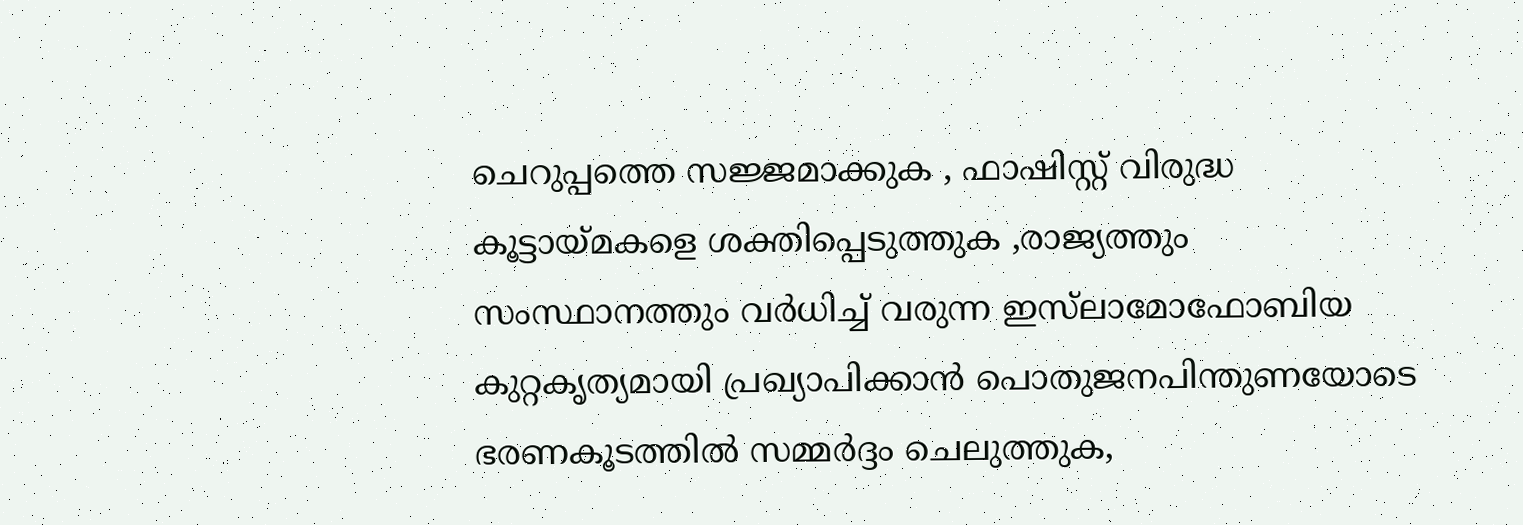ചെറുപ്പത്തെ സജ്ജമാക്കുക , ഫാഷിസ്റ്റ് വിരുദ്ധ കൂട്ടായ്മകളെ ശക്തിപ്പെടുത്തുക ,രാജ്യത്തും സംസ്ഥാനത്തും വർധിച്ച് വരുന്ന ഇസ്‍ലാമോഫോബിയ കുറ്റകൃത്യമായി പ്രഖ്യാപിക്കാൻ പൊതുജനപിന്തുണയോടെ ഭരണകൂടത്തിൽ സമ്മർദ്ദം ചെലുത്തുക,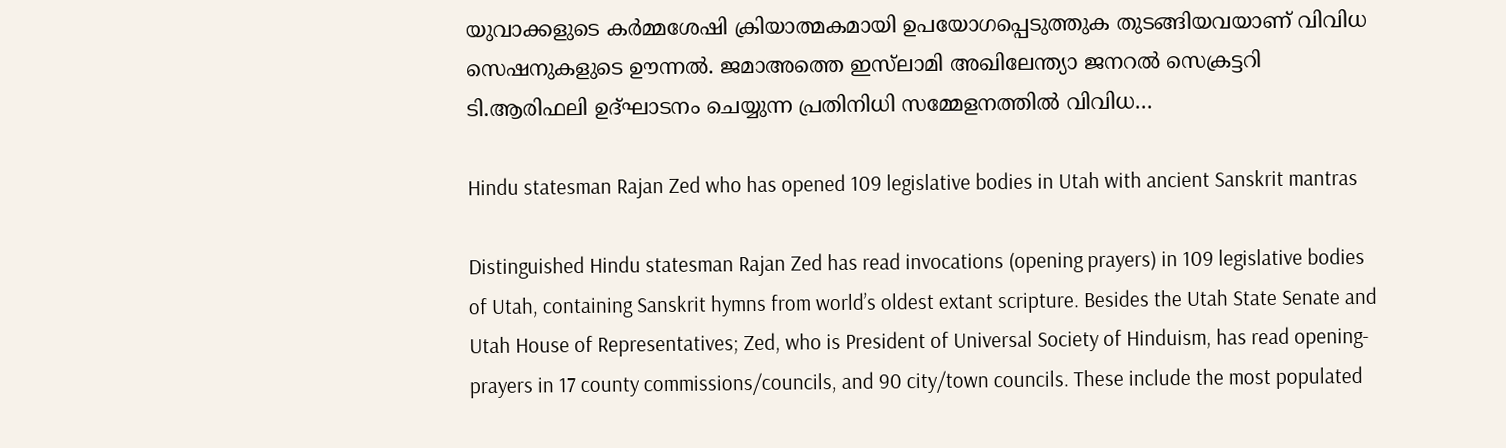യുവാക്കളുടെ കർമ്മശേഷി ക്രിയാത്മകമായി ഉപയോഗപ്പെടുത്തുക തുടങ്ങിയവയാണ് വിവിധ സെഷനുകളുടെ ഊന്നൽ. ജമാഅത്തെ ഇസ്‍ലാമി അഖിലേന്ത്യാ ജനറൽ സെക്രട്ടറി ടി.ആരിഫലി ഉദ്ഘാടനം ചെയ്യുന്ന പ്രതിനിധി സമ്മേളനത്തിൽ വിവിധ…

Hindu statesman Rajan Zed who has opened 109 legislative bodies in Utah with ancient Sanskrit mantras

Distinguished Hindu statesman Rajan Zed has read invocations (opening prayers) in 109 legislative bodies of Utah, containing Sanskrit hymns from world’s oldest extant scripture. Besides the Utah State Senate and Utah House of Representatives; Zed, who is President of Universal Society of Hinduism, has read opening-prayers in 17 county commissions/councils, and 90 city/town councils. These include the most populated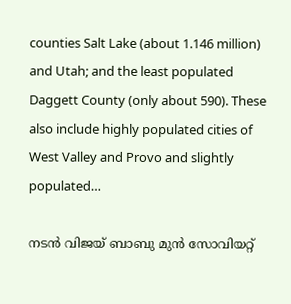counties Salt Lake (about 1.146 million) and Utah; and the least populated Daggett County (only about 590). These also include highly populated cities of West Valley and Provo and slightly populated…

നടന്‍ വിജയ് ബാബു മുന്‍ സോവിയറ്റ്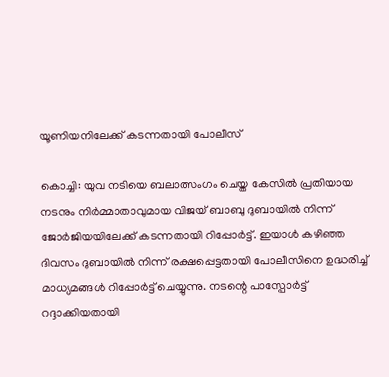യൂണിയനിലേക്ക് കടന്നതായി പോലീസ്

കൊച്ചി: യുവ നടിയെ ബലാത്സംഗം ചെയ്ത കേസിൽ പ്രതിയായ നടനും നിർമ്മാതാവുമായ വിജയ് ബാബു ദുബായിൽ നിന്ന് ജോർജിയയിലേക്ക് കടന്നതായി റിപ്പോർട്ട്. ഇയാൾ കഴിഞ്ഞ ദിവസം ദുബായിൽ നിന്ന് രക്ഷപ്പെട്ടതായി പോലീസിനെ ഉദ്ധരിച്ച് മാധ്യമങ്ങൾ റിപ്പോർട്ട് ചെയ്യുന്നു. നടന്റെ പാസ്പോര്‍ട്ട് റദ്ദാക്കിയതായി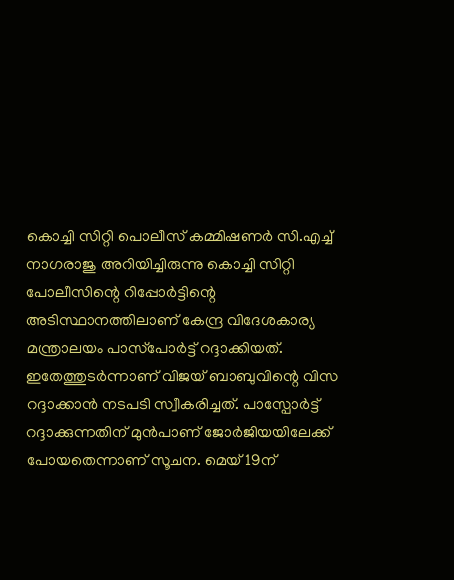കൊച്ചി സിറ്റി പൊലീസ് കമ്മിഷണർ സി.എച്ച് നാഗരാജു അറിയിച്ചിരുന്നു കൊച്ചി സിറ്റി പോലീസിന്റെ റിപ്പോർട്ടിന്റെ അടിസ്ഥാനത്തിലാണ് കേന്ദ്ര വിദേശകാര്യ മന്ത്രാലയം പാസ്‌പോർട്ട് റദ്ദാക്കിയത്. ഇതേത്തുടർന്നാണ് വിജയ് ബാബുവിന്റെ വിസ റദ്ദാക്കാൻ നടപടി സ്വീകരിച്ചത്. പാസ്പോര്‍ട്ട് റദ്ദാക്കുന്നതിന് മുന്‍പാണ് ജോര്‍ജിയയിലേക്ക് പോയതെന്നാണ് സൂചന. മെയ് 19ന്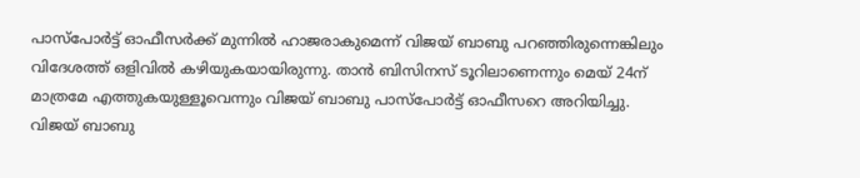പാസ്‌പോർട്ട് ഓഫീസർക്ക് മുന്നിൽ ഹാജരാകുമെന്ന് വിജയ് ബാബു പറഞ്ഞിരുന്നെങ്കിലും വിദേശത്ത് ഒളിവിൽ കഴിയുകയായിരുന്നു. താൻ ബിസിനസ് ടൂറിലാണെന്നും മെയ് 24ന് മാത്രമേ എത്തുകയുള്ളൂവെന്നും വിജയ് ബാബു പാസ്‌പോർട്ട് ഓഫീസറെ അറിയിച്ചു. വിജയ് ബാബു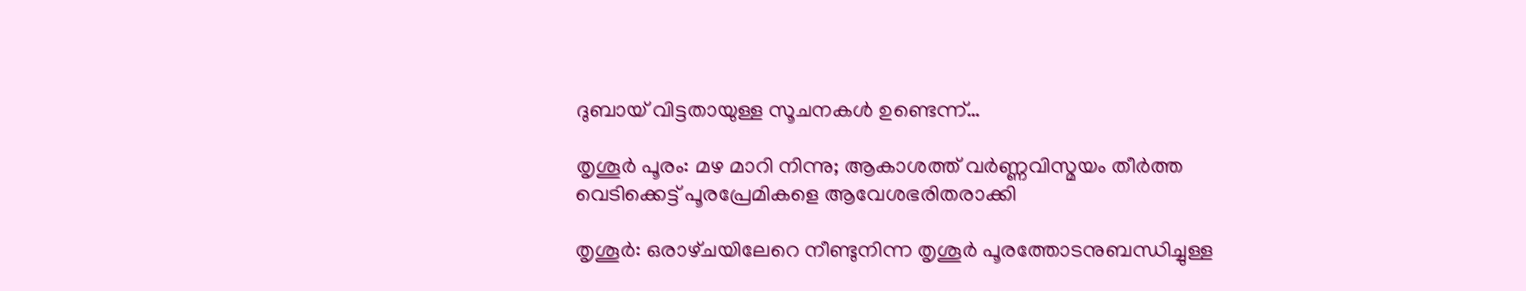ദുബായ് വിട്ടതായുള്ള സൂചനകള്‍ ഉണ്ടെന്ന്…

തൃശൂര്‍ പൂരം: മഴ മാറി നിന്നു; ആകാശത്ത് വര്‍ണ്ണവിസ്മയം തീര്‍ത്ത വെടിക്കെട്ട് പൂരപ്രേമികളെ ആവേശഭരിതരാക്കി

തൃശൂർ: ഒരാഴ്‌ചയിലേറെ നീണ്ടുനിന്ന തൃശൂർ പൂരത്തോടനുബന്ധിച്ചുള്ള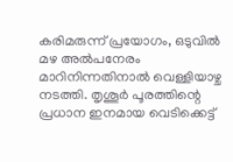കരിമരുന്ന് പ്രയോഗം, ഒടുവിൽ മഴ അൽപനേരം മാറിനിന്നതിനാൽ വെള്ളിയാഴ്ച നടത്തി. തൃശൂർ പൂരത്തിന്റെ പ്രധാന ഇനമായ വെടിക്കെട്ട്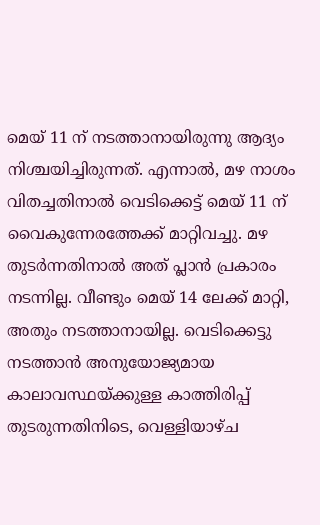മെയ് 11 ന് നടത്താനായിരുന്നു ആദ്യം നിശ്ചയിച്ചിരുന്നത്. എന്നാൽ, മഴ നാശം വിതച്ചതിനാൽ വെടിക്കെട്ട് മെയ് 11 ന് വൈകുന്നേരത്തേക്ക് മാറ്റിവച്ചു. മഴ തുടർന്നതിനാൽ അത് പ്ലാൻ പ്രകാരം നടന്നില്ല. വീണ്ടും മെയ് 14 ലേക്ക് മാറ്റി, അതും നടത്താനായില്ല. വെടിക്കെട്ടു നടത്താന്‍ അനുയോജ്യമായ കാലാവസ്ഥയ്ക്കുള്ള കാത്തിരിപ്പ് തുടരുന്നതിനിടെ, വെള്ളിയാഴ്ച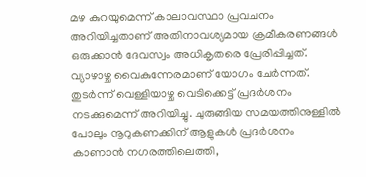മഴ കുറയുമെന്ന് കാലാവസ്ഥാ പ്രവചനം അറിയിച്ചതാണ് അതിനാവശ്യമായ ക്രമീകരണങ്ങൾ ഒരുക്കാൻ ദേവസ്വം അധികൃതരെ പ്രേരിപ്പിച്ചത്. വ്യാഴാഴ്ച വൈകുന്നേരമാണ് യോഗം ചേർന്നത്. തുടർന്ന് വെള്ളിയാഴ്ച വെടിക്കെട്ട് പ്രദർശനം നടക്കുമെന്ന് അറിയിച്ചു. ചുരുങ്ങിയ സമയത്തിനുള്ളിൽ പോലും നൂറുകണക്കിന് ആളുകൾ പ്രദർശനം കാണാൻ നഗരത്തിലെത്തി,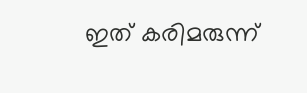ഇത് കരിമരുന്ന്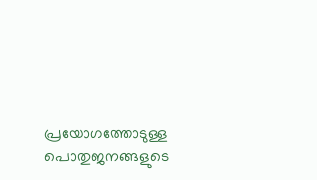പ്രയോഗത്തോടുള്ള പൊതുജനങ്ങളുടെ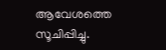ആവേശത്തെ സൂചിപ്പിച്ചു.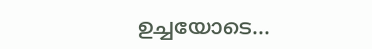ഉച്ചയോടെ…